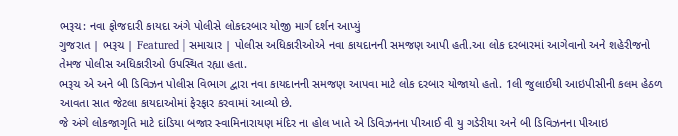ભરૂચ: નવા ફોજદારી કાયદા અંગે પોલીસે લોકદરબાર યોજી માર્ગ દર્શન આપ્યું
ગુજરાત | ભરૂચ | Featured | સમાચાર | પોલીસ અધિકારીઓએ નવા કાયદાનની સમજણ આપી હતી.આ લોક દરબારમાં આગેવાનો અને શહેરીજનો તેમજ પોલીસ અધિકારીઓ ઉપસ્થિત રહ્યા હતા.
ભરૂચ એ અને બી ડિવિઝન પોલીસ વિભાગ દ્વારા નવા કાયદાનની સમજણ આપવા માટે લોક દરબાર યોજાયો હતો. 1લી જુલાઈથી આઇપીસીની કલમ હેઠળ આવતા સાત જેટલા કાયદાઓમાં ફેરફાર કરવામાં આવ્યો છે.
જે અંગે લોકજાગૃતિ માટે દાંડિયા બજાર સ્વામિનારાયણ મંદિર ના હોલ ખાતે એ ડિવિઝનના પીઆઈ વી યુ ગડેરીયા અને બી ડિવિઝનના પીઆઇ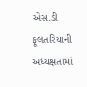એસ.ડી ફૂલતરિયાની અધ્યક્ષતામાં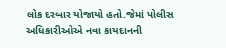લોક દરબાર યોજાયો હતો.જેમાં પોલીસ અધિકારીઓએ નવા કાયદાનની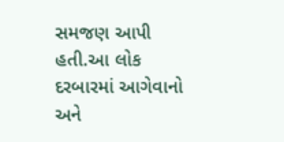સમજણ આપી હતી.આ લોક દરબારમાં આગેવાનો અને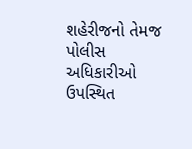શહેરીજનો તેમજ પોલીસ અધિકારીઓ ઉપસ્થિત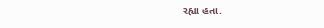રહ્યા હતા.